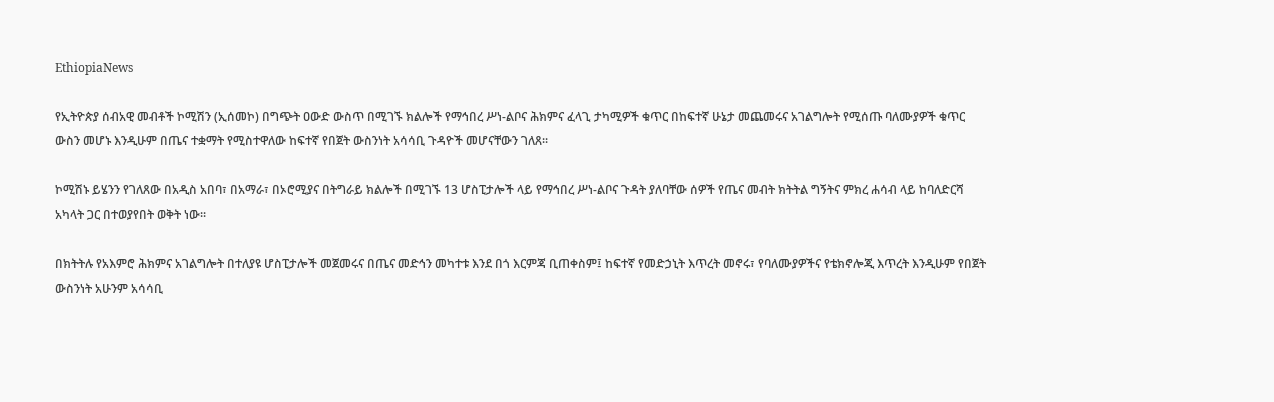EthiopiaNews

የኢትዮጵያ ሰብአዊ መብቶች ኮሚሽን (ኢሰመኮ) በግጭት ዐውድ ውስጥ በሚገኙ ክልሎች የማኅበረ ሥነ-ልቦና ሕክምና ፈላጊ ታካሚዎች ቁጥር በከፍተኛ ሁኔታ መጨመሩና አገልግሎት የሚሰጡ ባለሙያዎች ቁጥር ውስን መሆኑ እንዲሁም በጤና ተቋማት የሚስተዋለው ከፍተኛ የበጀት ውስንነት አሳሳቢ ጉዳዮች መሆናቸውን ገለጸ፡፡

ኮሚሽኑ ይሄንን የገለጸው በአዲስ አበባ፣ በአማራ፣ በኦሮሚያና በትግራይ ክልሎች በሚገኙ 13 ሆስፒታሎች ላይ የማኅበረ ሥነ-ልቦና ጉዳት ያለባቸው ሰዎች የጤና መብት ክትትል ግኝትና ምክረ ሐሳብ ላይ ከባለድርሻ አካላት ጋር በተወያየበት ወቅት ነው፡፡

በክትትሉ የአእምሮ ሕክምና አገልግሎት በተለያዩ ሆስፒታሎች መጀመሩና በጤና መድኅን መካተቱ እንደ በጎ እርምጃ ቢጠቀስም፤ ከፍተኛ የመድኃኒት እጥረት መኖሩ፣ የባለሙያዎችና የቴክኖሎጂ እጥረት እንዲሁም የበጀት ውስንነት አሁንም አሳሳቢ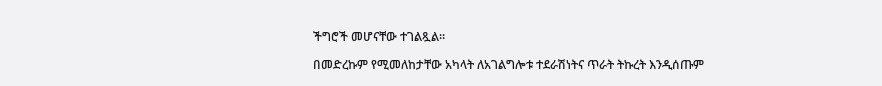ችግሮች መሆናቸው ተገልጿል።

በመድረኩም የሚመለከታቸው አካላት ለአገልግሎቱ ተደራሽነትና ጥራት ትኩረት እንዲሰጡም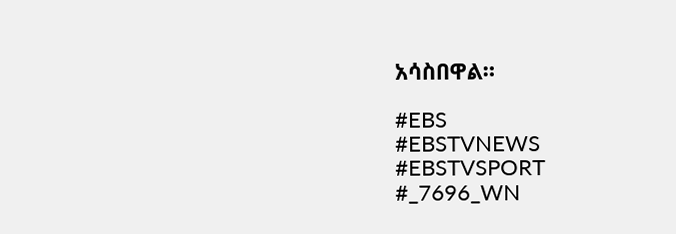አሳስበዋል።

#EBS
#EBSTVNEWS
#EBSTVSPORT
#_7696_WN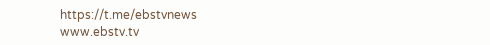https://t.me/ebstvnews
www.ebstv.tv